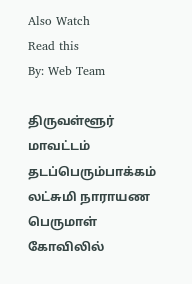Also Watch
Read this
By: Web Team

திருவள்ளூர் மாவட்டம் தடப்பெரும்பாக்கம் லட்சுமி நாராயண பெருமாள் கோவிலில்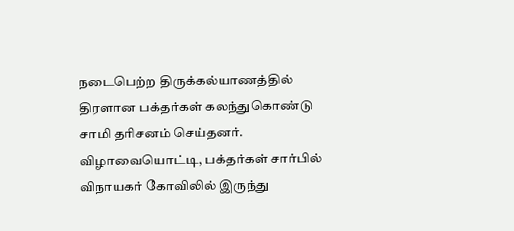நடைபெற்ற திருக்கல்யாணத்தில் திரளான பக்தர்கள் கலந்துகொண்டு சாமி தரிசனம் செய்தனர். விழாவையொட்டி, பக்தர்கள் சார்பில் விநாயகர் கோவிலில் இருந்து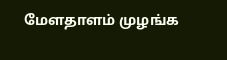மேளதாளம் முழங்க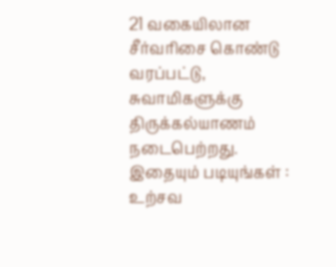21 வகையிலான சீர்வரிசை கொண்டு வரப்பட்டு, சுவாமிகளுக்கு திருக்கல்யாணம் நடைபெற்றது.
இதையும் படியுங்கள் : உற்சவ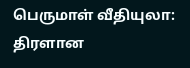பெருமாள் வீதியுலா: திரளான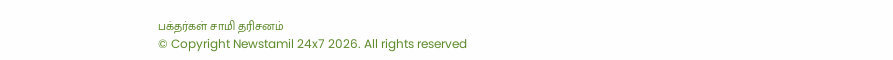பக்தர்கள் சாமி தரிசனம்
© Copyright Newstamil 24x7 2026. All rights reserved